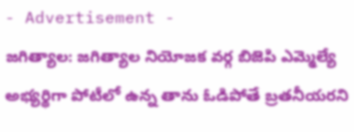- Advertisement -
జగిత్యాల: జగిత్యాల నియోజక వర్గ బిజెపి ఎమ్మెల్యే అభ్యర్థిగా పోటీలో ఉన్న తాను ఓడిపోతే బ్రతనీయరని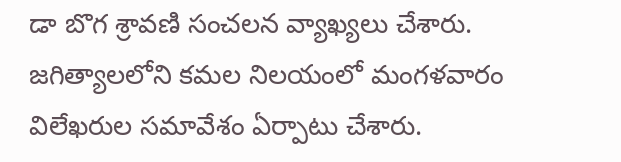డా బొగ శ్రావణి సంచలన వ్యాఖ్యలు చేశారు. జగిత్యాలలోని కమల నిలయంలో మంగళవారం విలేఖరుల సమావేశం ఏర్పాటు చేశారు.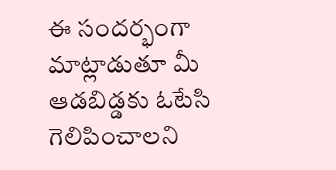ఈ సందర్భంగా మాట్లాడుతూ మీ ఆడబిడ్డకు ఓటేసి గెలిపించాలని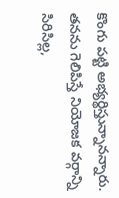కొంగు పట్టి అభ్యర్థిస్తున్నానన్నారు. తనను గెలిపిస్తే నియోజక వర్గాన్ని సిరిసిల్ల,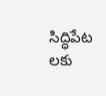సిద్ధిపేట లకు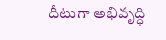దీటుగా అభివృద్ధి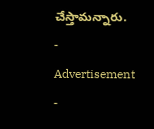చేస్తామన్నారు.
- Advertisement -